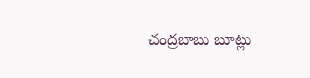చంద్రబాబు బూట్లు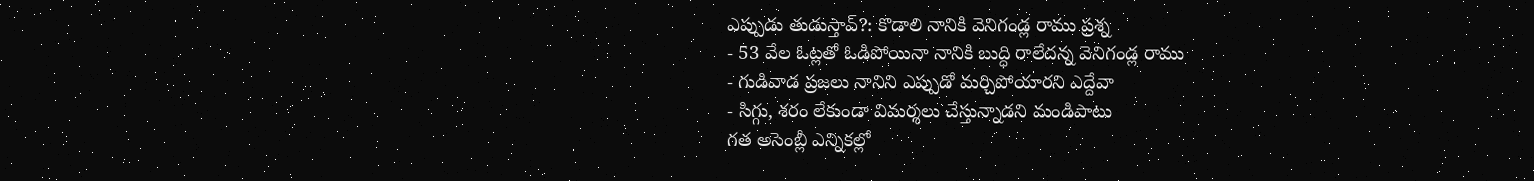ఎప్పుడు తుడుస్తావ్?: కొడాలి నానికి వెనిగండ్ల రాము ప్రశ్న
- 53 వేల ఓట్లతో ఓడిపోయినా నానికి బుద్ధి రాలేదన్న వెనిగండ్ల రాము
- గుడివాడ ప్రజలు నానిని ఎప్పుడో మర్చిపోయారని ఎద్దేవా
- సిగ్గు, శరం లేకుండా విమర్శలు చేస్తున్నాడని మండిపాటు
గత అసెంబ్లీ ఎన్నికల్లో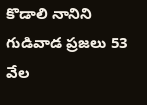కొడాలి నానిని గుడివాడ ప్రజలు 53 వేల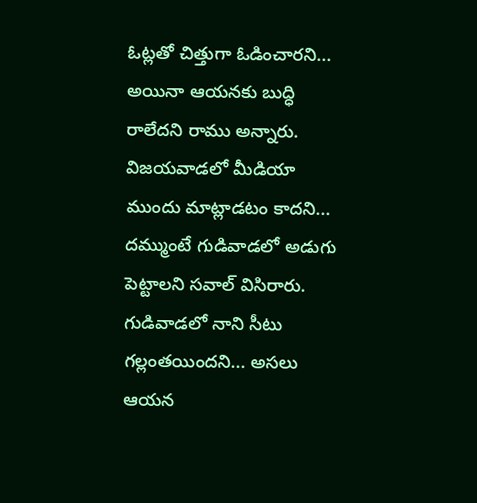ఓట్లతో చిత్తుగా ఓడించారని... అయినా ఆయనకు బుద్ధి రాలేదని రాము అన్నారు. విజయవాడలో మీడియా ముందు మాట్లాడటం కాదని... దమ్ముంటే గుడివాడలో అడుగు పెట్టాలని సవాల్ విసిరారు. గుడివాడలో నాని సీటు గల్లంతయిందని... అసలు ఆయన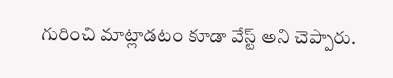గురించి మాట్లాడటం కూడా వేస్ట్ అని చెప్పారు.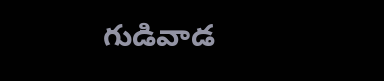గుడివాడ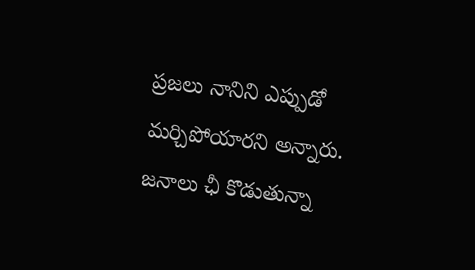ప్రజలు నానిని ఎప్పుడో మర్చిపోయారని అన్నారు. జనాలు ఛీ కొడుతున్నా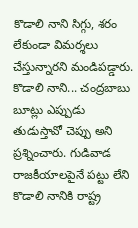కొడాలి నాని సిగ్గు, శరం లేకుండా విమర్శలు చేస్తున్నారని మండిపడ్డారు. కొడాలి నాని... చంద్రబాబు బూట్లు ఎప్పుడు తుడుస్తావో చెప్పు అని ప్రశ్నించారు. గుడివాడ రాజకీయాలపైనే పట్టు లేని కొడాలి నానికి రాష్ట్ర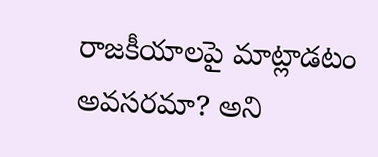రాజకీయాలపై మాట్లాడటం అవసరమా? అని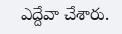ఎద్దేవా చేశారు.